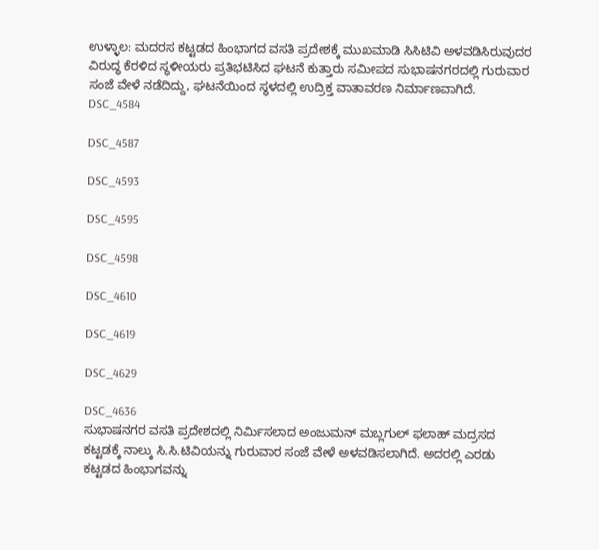ಉಳ್ಳಾಲ: ಮದರಸ ಕಟ್ಟಡದ ಹಿಂಭಾಗದ ವಸತಿ ಪ್ರದೇಶಕ್ಕೆ ಮುಖಮಾಡಿ ಸಿಸಿಟಿವಿ ಅಳವಡಿಸಿರುವುದರ ವಿರುದ್ಧ ಕೆರಳಿದ ಸ್ಥಳೀಯರು ಪ್ರತಿಭಟಿಸಿದ ಘಟನೆ ಕುತ್ತಾರು ಸಮೀಪದ ಸುಭಾಷನಗರದಲ್ಲಿ ಗುರುವಾರ ಸಂಜೆ ವೇಳೆ ನಡೆದಿದ್ದು, ಘಟನೆಯಿಂದ ಸ್ಥಳದಲ್ಲಿ ಉದ್ರಿಕ್ತ ವಾತಾವರಣ ನಿರ್ಮಾಣವಾಗಿದೆ.
DSC_4584

DSC_4587

DSC_4593

DSC_4595

DSC_4598

DSC_4610

DSC_4619

DSC_4629

DSC_4636
ಸುಭಾಷನಗರ ವಸತಿ ಪ್ರದೇಶದಲ್ಲಿ ನಿರ್ಮಿಸಲಾದ ಅಂಜುಮನ್ ಮಬ್ಲಗುಲ್ ಫಲಾಹ್ ಮದ್ರಸದ ಕಟ್ಟಡಕ್ಕೆ ನಾಲ್ಕು ಸಿ.ಸಿ.ಟಿವಿಯನ್ನು ಗುರುವಾರ ಸಂಜೆ ವೇಳೆ ಅಳವಡಿಸಲಾಗಿದೆ. ಅದರಲ್ಲಿ ಎರಡು ಕಟ್ಟಡದ ಹಿಂಭಾಗವನ್ನು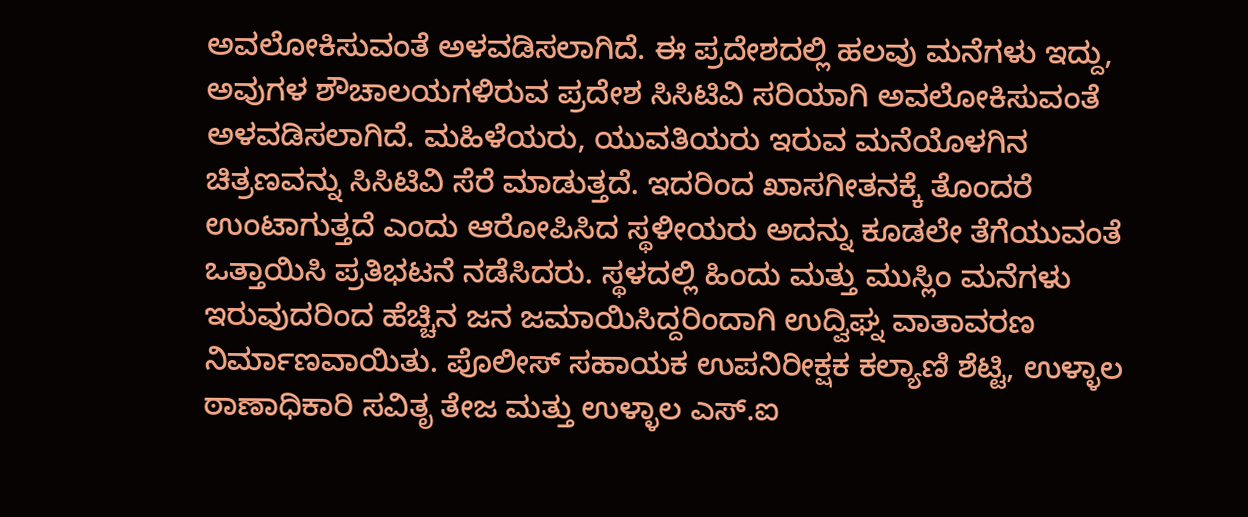ಅವಲೋಕಿಸುವಂತೆ ಅಳವಡಿಸಲಾಗಿದೆ. ಈ ಪ್ರದೇಶದಲ್ಲಿ ಹಲವು ಮನೆಗಳು ಇದ್ದು, ಅವುಗಳ ಶೌಚಾಲಯಗಳಿರುವ ಪ್ರದೇಶ ಸಿಸಿಟಿವಿ ಸರಿಯಾಗಿ ಅವಲೋಕಿಸುವಂತೆ ಅಳವಡಿಸಲಾಗಿದೆ. ಮಹಿಳೆಯರು, ಯುವತಿಯರು ಇರುವ ಮನೆಯೊಳಗಿನ ಚಿತ್ರಣವನ್ನು ಸಿಸಿಟಿವಿ ಸೆರೆ ಮಾಡುತ್ತದೆ. ಇದರಿಂದ ಖಾಸಗೀತನಕ್ಕೆ ತೊಂದರೆ ಉಂಟಾಗುತ್ತದೆ ಎಂದು ಆರೋಪಿಸಿದ ಸ್ಥಳೀಯರು ಅದನ್ನು ಕೂಡಲೇ ತೆಗೆಯುವಂತೆ ಒತ್ತಾಯಿಸಿ ಪ್ರತಿಭಟನೆ ನಡೆಸಿದರು. ಸ್ಥಳದಲ್ಲಿ ಹಿಂದು ಮತ್ತು ಮುಸ್ಲಿಂ ಮನೆಗಳು ಇರುವುದರಿಂದ ಹೆಚ್ಚಿನ ಜನ ಜಮಾಯಿಸಿದ್ದರಿಂದಾಗಿ ಉದ್ವಿಘ್ನ ವಾತಾವರಣ ನಿರ್ಮಾಣವಾಯಿತು. ಪೊಲೀಸ್ ಸಹಾಯಕ ಉಪನಿರೀಕ್ಷಕ ಕಲ್ಯಾಣಿ ಶೆಟ್ಟಿ, ಉಳ್ಳಾಲ ಠಾಣಾಧಿಕಾರಿ ಸವಿತೃ ತೇಜ ಮತ್ತು ಉಳ್ಳಾಲ ಎಸ್.ಐ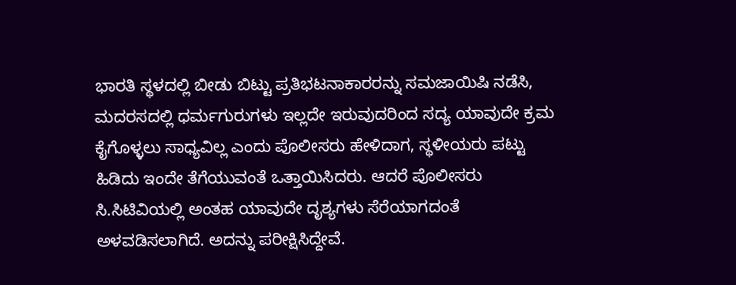ಭಾರತಿ ಸ್ಥಳದಲ್ಲಿ ಬೀಡು ಬಿಟ್ಟು ಪ್ರತಿಭಟನಾಕಾರರನ್ನು ಸಮಜಾಯಿಷಿ ನಡೆಸಿ, ಮದರಸದಲ್ಲಿ ಧರ್ಮಗುರುಗಳು ಇಲ್ಲದೇ ಇರುವುದರಿಂದ ಸದ್ಯ ಯಾವುದೇ ಕ್ರಮ ಕೈಗೊಳ್ಳಲು ಸಾಧ್ಯವಿಲ್ಲ ಎಂದು ಪೊಲೀಸರು ಹೇಳಿದಾಗ, ಸ್ಥಳೀಯರು ಪಟ್ಟು ಹಿಡಿದು ಇಂದೇ ತೆಗೆಯುವಂತೆ ಒತ್ತಾಯಿಸಿದರು. ಆದರೆ ಪೊಲೀಸರು ಸಿ.ಸಿಟಿವಿಯಲ್ಲಿ ಅಂತಹ ಯಾವುದೇ ದೃಶ್ಯಗಳು ಸೆರೆಯಾಗದಂತೆ ಅಳವಡಿಸಲಾಗಿದೆ. ಅದನ್ನು ಪರೀಕ್ಷಿಸಿದ್ದೇವೆ.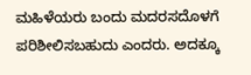ಮಹಿಳೆಯರು ಬಂದು ಮದರಸದೊಳಗೆ ಪರಿಶೀಲಿಸಬಹುದು ಎಂದರು. ಅದಕ್ಕೂ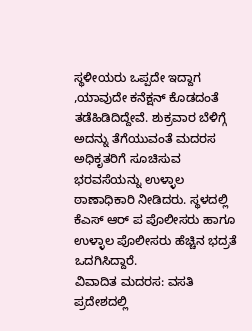ಸ್ಥಳೀಯರು ಒಪ್ಪದೇ ಇದ್ದಾಗ ,ಯಾವುದೇ ಕನೆಕ್ಷನ್ ಕೊಡದಂತೆ ತಡೆಹಿಡಿದಿದ್ದೇವೆ. ಶುಕ್ರವಾರ ಬೆಳಿಗ್ಗೆ ಅದನ್ನು ತೆಗೆಯುವಂತೆ ಮದರಸ ಅಧಿಕೃತರಿಗೆ ಸೂಚಿಸುವ ಭರವಸೆಯನ್ನು ಉಳ್ಳಾಲ ಠಾಣಾಧಿಕಾರಿ ನೀಡಿದರು. ಸ್ಥಳದಲ್ಲಿ ಕೆಎಸ್ ಆರ್ ಪ ಪೊಲೀಸರು ಹಾಗೂ ಉಳ್ಳಾಲ ಪೊಲೀಸರು ಹೆಚ್ಚಿನ ಭದ್ರತೆ ಒದಗಿಸಿದ್ದಾರೆ.
ವಿವಾದಿತ ಮದರಸ: ವಸತಿ ಪ್ರದೇಶದಲ್ಲಿ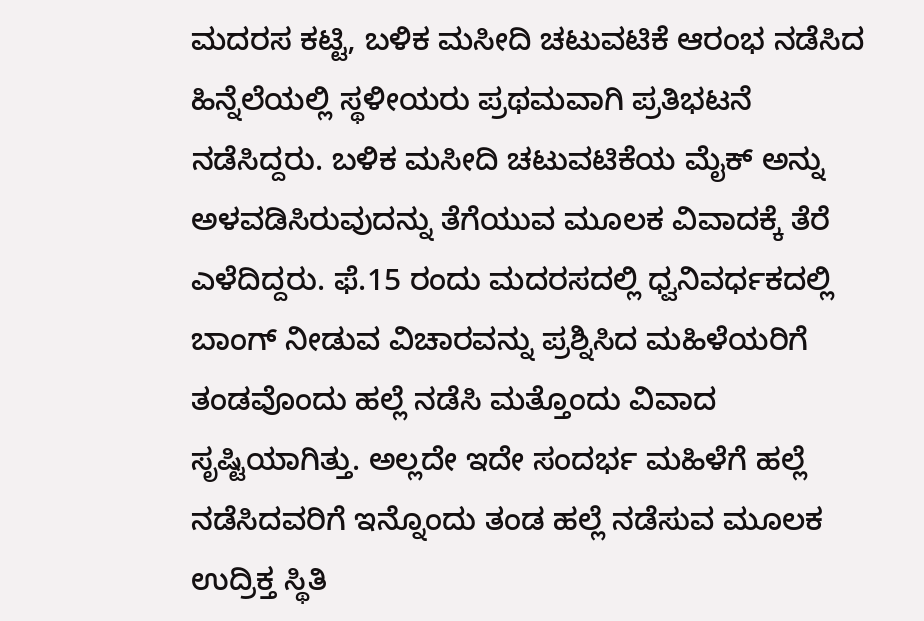ಮದರಸ ಕಟ್ಟಿ, ಬಳಿಕ ಮಸೀದಿ ಚಟುವಟಿಕೆ ಆರಂಭ ನಡೆಸಿದ ಹಿನ್ನೆಲೆಯಲ್ಲಿ ಸ್ಥಳೀಯರು ಪ್ರಥಮವಾಗಿ ಪ್ರತಿಭಟನೆ ನಡೆಸಿದ್ದರು. ಬಳಿಕ ಮಸೀದಿ ಚಟುವಟಿಕೆಯ ಮೈಕ್ ಅನ್ನು ಅಳವಡಿಸಿರುವುದನ್ನು ತೆಗೆಯುವ ಮೂಲಕ ವಿವಾದಕ್ಕೆ ತೆರೆ ಎಳೆದಿದ್ದರು. ಫೆ.15 ರಂದು ಮದರಸದಲ್ಲಿ ಧ್ವನಿವರ್ಧಕದಲ್ಲಿ ಬಾಂಗ್ ನೀಡುವ ವಿಚಾರವನ್ನು ಪ್ರಶ್ನಿಸಿದ ಮಹಿಳೆಯರಿಗೆ ತಂಡವೊಂದು ಹಲ್ಲೆ ನಡೆಸಿ ಮತ್ತೊಂದು ವಿವಾದ ಸೃಷ್ಟಿಯಾಗಿತ್ತು. ಅಲ್ಲದೇ ಇದೇ ಸಂದರ್ಭ ಮಹಿಳೆಗೆ ಹಲ್ಲೆ ನಡೆಸಿದವರಿಗೆ ಇನ್ನೊಂದು ತಂಡ ಹಲ್ಲೆ ನಡೆಸುವ ಮೂಲಕ ಉದ್ರಿಕ್ತ ಸ್ಥಿತಿ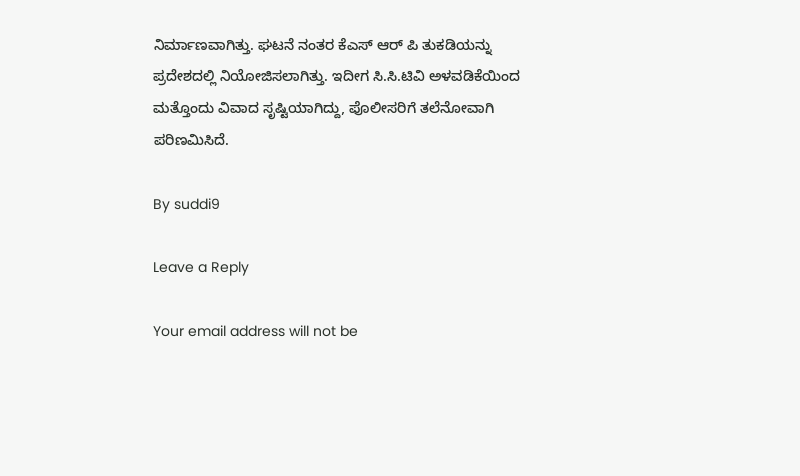ನಿರ್ಮಾಣವಾಗಿತ್ತು. ಘಟನೆ ನಂತರ ಕೆಎಸ್ ಆರ್ ಪಿ ತುಕಡಿಯನ್ನು ಪ್ರದೇಶದಲ್ಲಿ ನಿಯೋಜಿಸಲಾಗಿತ್ತು. ಇದೀಗ ಸಿ.ಸಿ.ಟಿವಿ ಅಳವಡಿಕೆಯಿಂದ ಮತ್ತೊಂದು ವಿವಾದ ಸೃಷ್ಟಿಯಾಗಿದ್ದು, ಪೊಲೀಸರಿಗೆ ತಲೆನೋವಾಗಿ ಪರಿಣಮಿಸಿದೆ.

By suddi9

Leave a Reply

Your email address will not be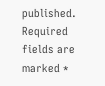published. Required fields are marked *